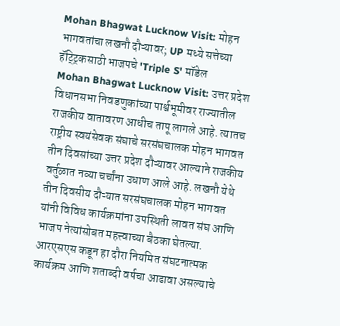Mohan Bhagwat Lucknow Visit: मोहन भागवतांचा लखनौ दौऱ्यावर; UP मध्ये सत्तेच्या हॅट्ट्रिकसाठी भाजपचे 'Triple S' मॉडेल
Mohan Bhagwat Lucknow Visit: उत्तर प्रदेश विधानसभा निवडणुकांच्या पार्श्वभूमीवर राज्यातील राजकीय वातावरण आधीच तापू लागले आहे. त्यातच राष्ट्रीय स्वयंसेवक संघाचे सरसंघचालक मोहन भागवत तीन दिवसांच्या उत्तर प्रदेश दौऱ्यावर आल्याने राजकीय वर्तुळात नव्या चर्चांना उधाण आले आहे. लखनौ येथे तीन दिवसीय दौऱ्यात सरसंघचालक मोहन भागवत यांनी विविध कार्यक्रमांना उपस्थिती लावत संघ आणि भाजप नेत्यांसोबत महत्त्वाच्या बैठका घेतल्या.
आरएसएस कडून हा दौरा नियमित संघटनात्मक कार्यक्रम आणि शताब्दी वर्षचा आढावा असल्याचे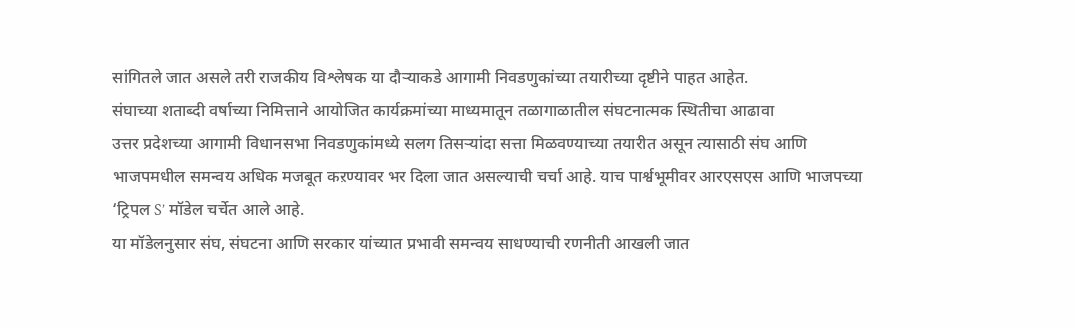सांगितले जात असले तरी राजकीय विश्लेषक या दौऱ्याकडे आगामी निवडणुकांच्या तयारीच्या दृष्टीने पाहत आहेत.
संघाच्या शताब्दी वर्षाच्या निमित्ताने आयोजित कार्यक्रमांच्या माध्यमातून तळागाळातील संघटनात्मक स्थितीचा आढावा
उत्तर प्रदेशच्या आगामी विधानसभा निवडणुकांमध्ये सलग तिसऱ्यांदा सत्ता मिळवण्याच्या तयारीत असून त्यासाठी संघ आणि भाजपमधील समन्वय अधिक मजबूत कऱण्यावर भर दिला जात असल्याची चर्चा आहे. याच पार्श्वभूमीवर आरएसएस आणि भाजपच्या ‘ट्रिपल S’ मॉडेल चर्चेत आले आहे.
या मॉडेलनुसार संघ, संघटना आणि सरकार यांच्यात प्रभावी समन्वय साधण्याची रणनीती आखली जात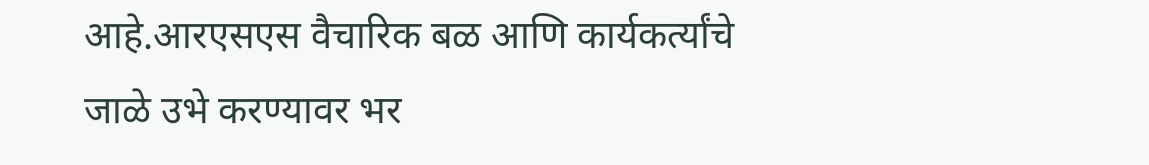आहे.आरएसएस वैचारिक बळ आणि कार्यकर्त्यांचे जाळे उभे करण्यावर भर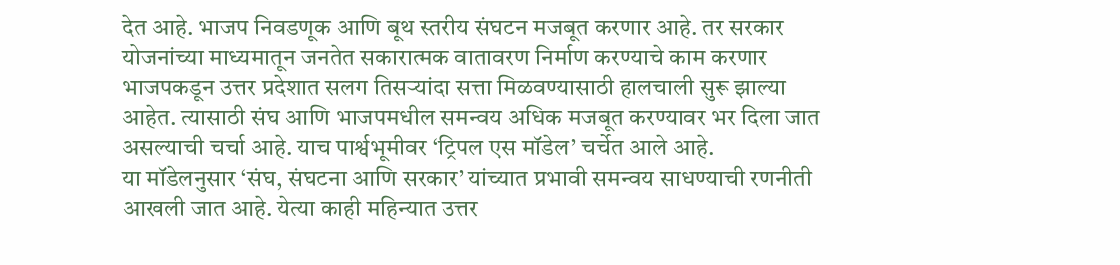देत आहे. भाजप निवडणूक आणि बूथ स्तरीय संघटन मजबूत करणार आहे. तर सरकार योजनांच्या माध्यमातून जनतेत सकारात्मक वातावरण निर्माण करण्याचे काम करणार
भाजपकडून उत्तर प्रदेशात सलग तिसऱ्यांदा सत्ता मिळवण्यासाठी हालचाली सुरू झाल्या आहेत. त्यासाठी संघ आणि भाजपमधील समन्वय अधिक मजबूत करण्यावर भर दिला जात असल्याची चर्चा आहे. याच पार्श्वभूमीवर ‘ट्रिपल एस मॉडेल’ चर्चेत आले आहे.
या मॉडेलनुसार ‘संघ, संघटना आणि सरकार’ यांच्यात प्रभावी समन्वय साधण्याची रणनीती आखली जात आहे. येत्या काही महिन्यात उत्तर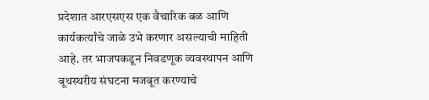प्रदेशात आरएसएस एक वैचारिक बळ आणि कार्यकर्त्यांचे जाळे उभे करणार असल्याची माहिती आहे. तर भाजपकडून निवडणूक व्यवस्थापन आणि बूथस्थरीय संघटना मजबूत करण्याचे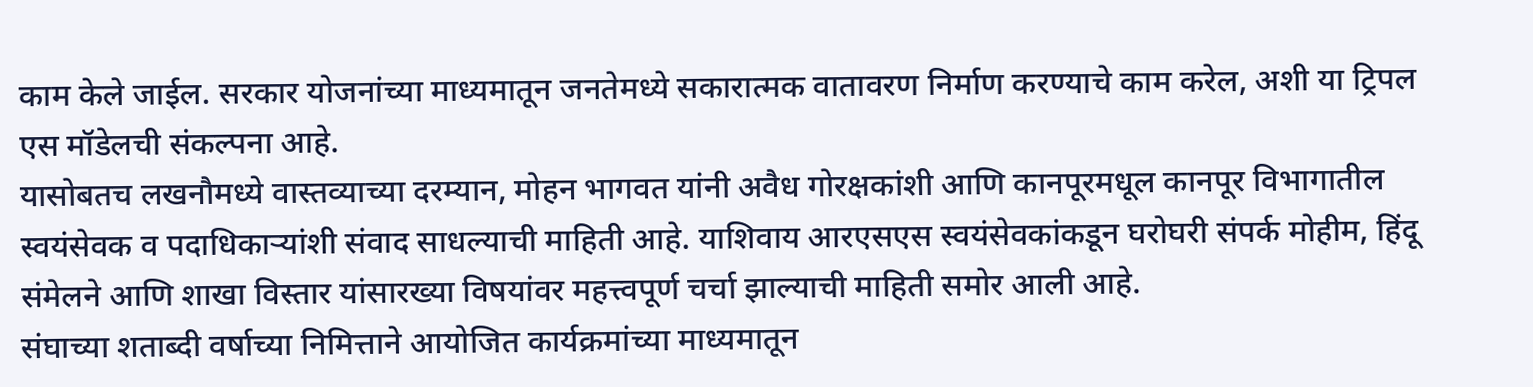काम केले जाईल. सरकार योजनांच्या माध्यमातून जनतेमध्ये सकारात्मक वातावरण निर्माण करण्याचे काम करेल, अशी या ट्रिपल एस मॉडेलची संकल्पना आहे.
यासोबतच लखनौमध्ये वास्तव्याच्या दरम्यान, मोहन भागवत यांनी अवैध गोरक्षकांशी आणि कानपूरमधूल कानपूर विभागातील स्वयंसेवक व पदाधिकाऱ्यांशी संवाद साधल्याची माहिती आहे. याशिवाय आरएसएस स्वयंसेवकांकडून घरोघरी संपर्क मोहीम, हिंदू संमेलने आणि शाखा विस्तार यांसारख्या विषयांवर महत्त्वपूर्ण चर्चा झाल्याची माहिती समोर आली आहे.
संघाच्या शताब्दी वर्षाच्या निमित्ताने आयोजित कार्यक्रमांच्या माध्यमातून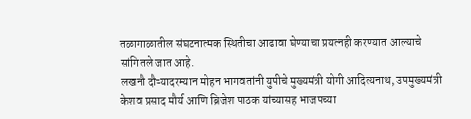तळागाळातील संघटनात्मक स्थितीचा आढावा घेण्याचा प्रयत्नही करण्यात आल्याचे सांगितले जात आहे.
लखनौ दौऱ्यादरम्यान मोहन भागवतांनी युपीचे मुख्यमंत्री योगी आदित्यनाथ, उपमुख्यमंत्री केशव प्रसाद मौर्य आणि ब्रिजेश पाठक यांच्यासह भाजपच्या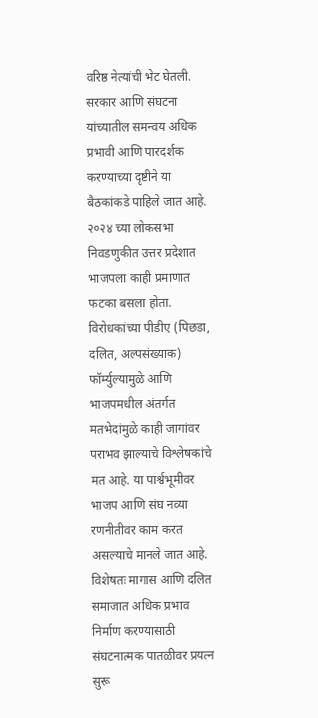वरिष्ठ नेत्यांची भेट घेतली. सरकार आणि संघटना यांच्यातील समन्वय अधिक प्रभावी आणि पारदर्शक करण्याच्या दृष्टीने या बैठकांकडे पाहिले जात आहे.
२०२४ च्या लोकसभा निवडणुकीत उत्तर प्रदेशात भाजपला काही प्रमाणात फटका बसला होता. विरोधकांच्या पीडीए (पिछडा, दलित, अल्पसंख्याक) फॉर्म्युल्यामुळे आणि भाजपमधील अंतर्गत मतभेदांमुळे काही जागांवर पराभव झाल्याचे विश्लेषकांचे मत आहे. या पार्श्वभूमीवर भाजप आणि संघ नव्या रणनीतीवर काम करत असल्याचे मानले जात आहे. विशेषतः मागास आणि दलित समाजात अधिक प्रभाव निर्माण करण्यासाठी संघटनात्मक पातळीवर प्रयत्न सुरू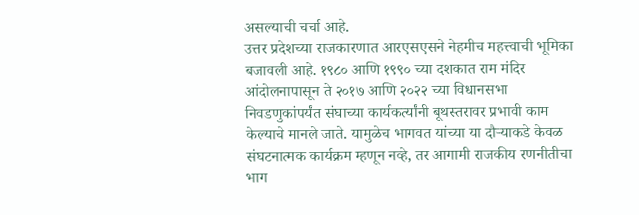असल्याची चर्चा आहे.
उत्तर प्रदेशच्या राजकारणात आरएसएसने नेहमीच महत्त्वाची भूमिका बजावली आहे. १९८० आणि १९९० च्या दशकात राम मंदिर आंदोलनापासून ते २०१७ आणि २०२२ च्या विधानसभा निवडणुकांपर्यंत संघाच्या कार्यकर्त्यांनी बूथस्तरावर प्रभावी काम केल्याचे मानले जाते. यामुळेच भागवत यांच्या या दौऱ्याकडे केवळ संघटनात्मक कार्यक्रम म्हणून नव्हे, तर आगामी राजकीय रणनीतीचा भाग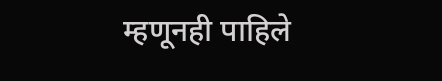म्हणूनही पाहिले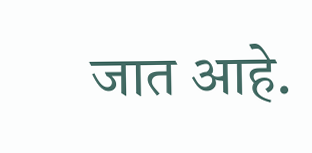जात आहे.